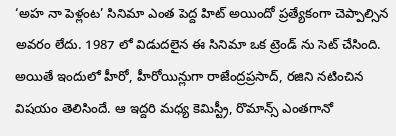‘అహ నా పెళ్లంట’ సినిమా ఎంత పెద్ద హిట్ అయిందో ప్రత్యేకంగా చెప్పాల్సిన అవరం లేదు. 1987 లో విడుదలైన ఈ సినిమా ఒక ట్రెండ్ ను సెట్ చేసింది. అయితే ఇందులో హీరో, హీరోయిన్లుగా రాజేంద్రప్రసాద్, రజిని నటించిన విషయం తెలిసిందే. ఆ ఇద్దరి మధ్య కెమిస్ట్రీ, రొమాన్స్ ఎంతగానో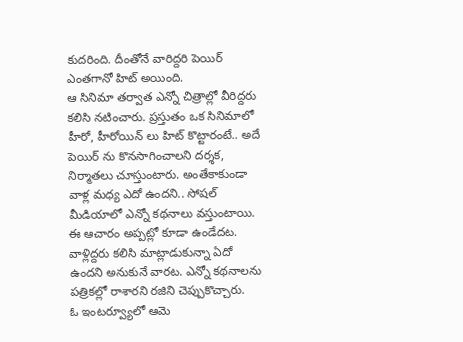కుదరింది. దీంతోనే వారిద్దరి పెయిర్ ఎంతగానో హిట్ అయింది.
ఆ సినిమా తర్వాత ఎన్నో చిత్రాల్లో వీరిద్దరు కలిసి నటించారు. ప్రస్తుతం ఒక సినిమాలో హీరో, హీరోయిన్ లు హిట్ కొట్టారంటే.. అదే పెయిర్ ను కొనసాగించాలని దర్శక, నిర్మాతలు చూస్తుంటారు. అంతేకాకుండా వాళ్ల మధ్య ఎదో ఉందని.. సోషల్ మీడియాలో ఎన్నో కథనాలు వస్తుంటాయి. ఈ ఆచారం అప్పట్లో కూడా ఉండేదట. వాళ్లిద్దరు కలిసి మాట్లాడుకున్నా ఏదో ఉందని అనుకునే వారట. ఎన్నో కథనాలను పత్రికల్లో రాశారని రజిని చెప్పుకొచ్చారు.
ఓ ఇంటర్వ్యూలో ఆమె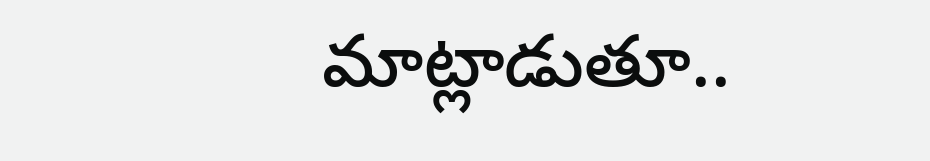మాట్లాడుతూ..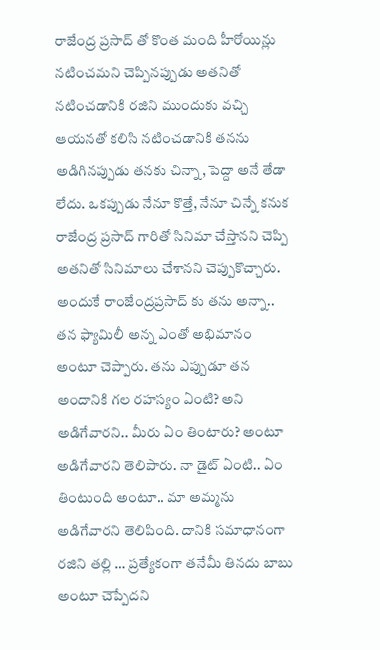రాజేంద్ర ప్రసాద్ తో కొంత మంది హీరోయిన్లు నటించమని చెప్పినప్పుడు అతనితో నటించడానికి రజిని ముందుకు వచ్చి ఆయనతో కలిసి నటించడానికి తనను అడిగినప్పుడు తనకు చిన్నా, పెద్దా అనే తేడా లేదు. ఒకప్పుడు నేనూ కొత్తే, నేనూ చిన్నే కనుక రాజేంద్ర ప్రసాద్ గారితో సినిమా చేస్తానని చెప్పి అతనితో సినిమాలు చేశానని చెప్పుకొచ్చారు.
అందుకే రాంజేంద్రప్రసాద్ కు తను అన్నా.. తన ఫ్యామిలీ అన్న ఎంతో అభిమానం అంటూ చెప్పారు. తను ఎప్పుడూ తన అందానికి గల రహస్యం ఏంటి? అని అడిగేవారని.. మీరు ఏం తింటారు? అంటూ అడిగేవారని తెలిపారు. నా డైట్ ఏంటి.. ఏం తింటుంది అంటూ.. మా అమ్మను అడిగేవారని తెలిపింది. దానికి సమాధానంగా రజిని తల్లి … ప్రత్యేకంగా తనేమీ తినదు బాబు అంటూ చెప్పేదని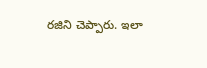రజిని చెప్పారు. ఇలా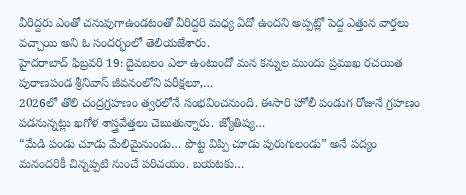వీరిద్దరు ఎంతో చనువుగాఉండటంతో వీరిద్దరి మధ్య ఏదో ఉందని అప్పట్లో పెద్ద ఎత్తున వార్తలు వచ్చాయి అని ఓ సందర్భంలో తెలియజేశారు.
హైదరాబాద్ ఫిబ్రవరి 19: దైవబలం ఎలా ఉంటుందో మన కన్నుల ముందు ప్రముఖ రచయిత పురాణపండ శ్రీనివాస్ జీవనంలోని పరీక్షలూ,…
2026లో తొలి చంద్రగ్రహణం త్వరలోనే సంభవించనుంది. ఈసారి హోలీ పండుగ రోజునే గ్రహణం పడనున్నట్లు ఖగోళ శాస్త్రవేత్తలు చెబుతున్నారు. జ్యోతిష్య…
“మేడి పండు చూడు మేలిమైనుండు… పొట్ట విప్పి చూడు పురుగులండు” అనే పద్యం మనందరికీ చిన్నప్పటి నుంచే పరిచయం. బయటకు…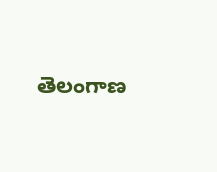తెలంగాణ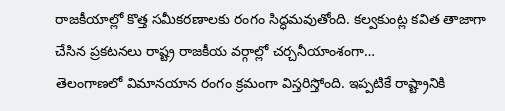రాజకీయాల్లో కొత్త సమీకరణాలకు రంగం సిద్ధమవుతోంది. కల్వకుంట్ల కవిత తాజాగా చేసిన ప్రకటనలు రాష్ట్ర రాజకీయ వర్గాల్లో చర్చనీయాంశంగా…
తెలంగాణలో విమానయాన రంగం క్రమంగా విస్తరిస్తోంది. ఇప్పటికే రాష్ట్రానికి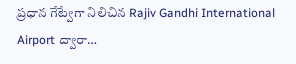ప్రధాన గేట్వేగా నిలిచిన Rajiv Gandhi International Airport ద్వారా…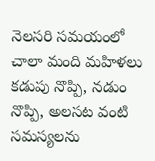నెలసరి సమయంలో చాలా మంది మహిళలు కడుపు నొప్పి, నడుం నొప్పి, అలసట వంటి సమస్యలను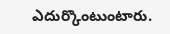ఎదుర్కొంటుంటారు.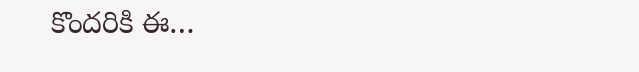కొందరికి ఈ…